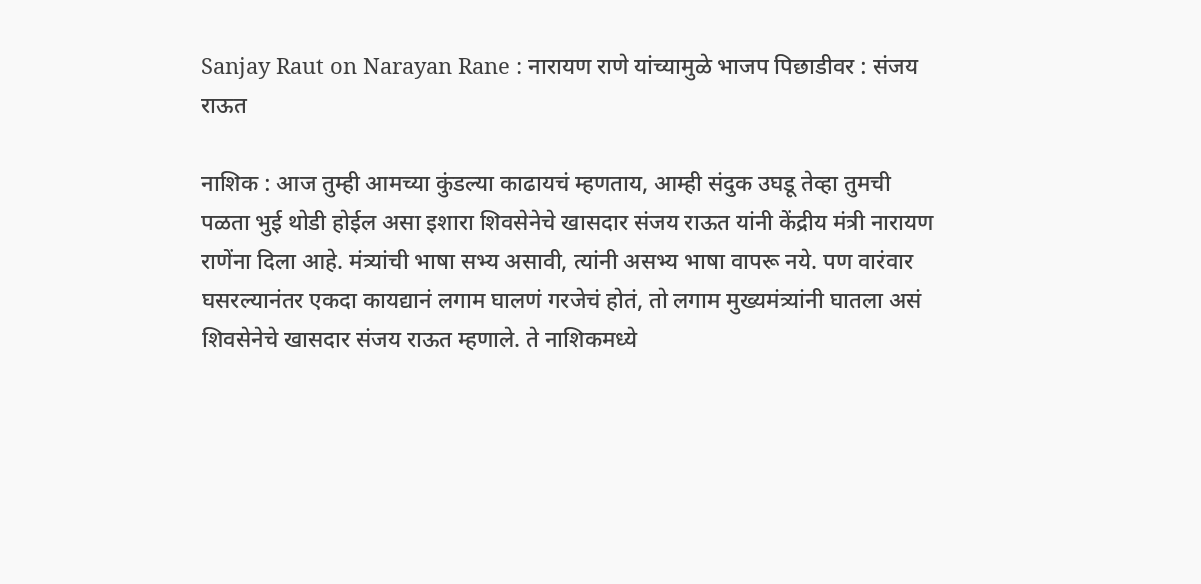Sanjay Raut on Narayan Rane : नारायण राणे यांच्यामुळे भाजप पिछाडीवर : संजय राऊत

नाशिक : आज तुम्ही आमच्या कुंडल्या काढायचं म्हणताय, आम्ही संदुक उघडू तेव्हा तुमची पळता भुई थोडी होईल असा इशारा शिवसेनेचे खासदार संजय राऊत यांनी केंद्रीय मंत्री नारायण राणेंना दिला आहे. मंत्र्यांची भाषा सभ्य असावी, त्यांनी असभ्य भाषा वापरू नये. पण वारंवार घसरल्यानंतर एकदा कायद्यानं लगाम घालणं गरजेचं होतं, तो लगाम मुख्यमंत्र्यांनी घातला असं शिवसेनेचे खासदार संजय राऊत म्हणाले. ते नाशिकमध्ये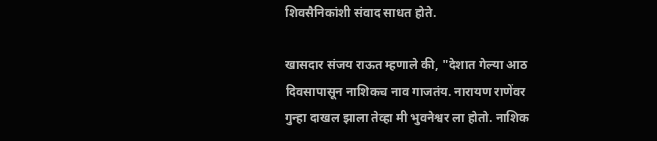शिवसैनिकांशी संवाद साधत होते.

खासदार संजय राऊत म्हणाले की, "देशात गेल्या आठ दिवसापासून नाशिकच नाव गाजतंय. नारायण राणेंवर गुन्हा दाखल झाला तेव्हा मी भुवनेश्वर ला होतो. नाशिक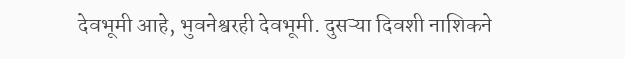देवभूमी आहे, भुवनेश्वरही देवभूमी. दुसऱ्या दिवशी नाशिकने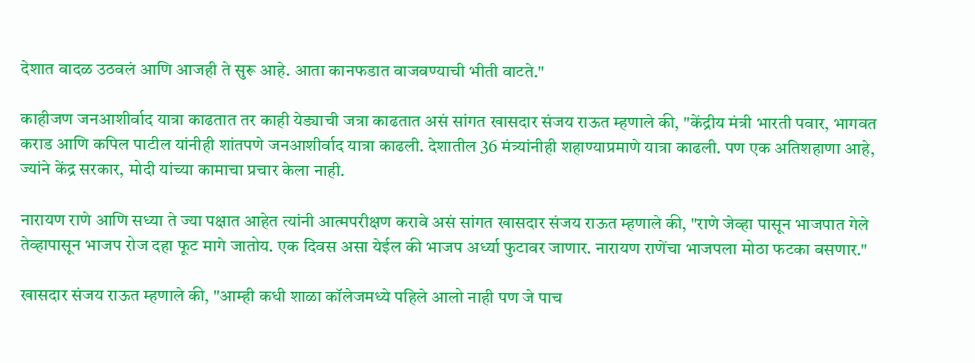देशात वादळ उठवलं आणि आजही ते सुरू आहे. आता कानफडात वाजवण्याची भीती वाटते."

काहीजण जनआशीर्वाद यात्रा काढतात तर काही येड्याची जत्रा काढतात असं सांगत खासदार संजय राऊत म्हणाले की, "केंद्रीय मंत्री भारती पवार, भागवत कराड आणि कपिल पाटील यांनीही शांतपणे जनआशीर्वाद यात्रा काढली. देशातील 36 मंत्र्यांनीही शहाण्याप्रमाणे यात्रा काढली. पण एक अतिशहाणा आहे, ज्यांने केंद्र सरकार, मोदी यांच्या कामाचा प्रचार केला नाही.

नारायण राणे आणि सध्या ते ज्या पक्षात आहेत त्यांनी आत्मपरीक्षण करावे असं सांगत खासदार संजय राऊत म्हणाले की, "राणे जेव्हा पासून भाजपात गेले तेव्हापासून भाजप रोज दहा फूट मागे जातोय. एक दिवस असा येईल की भाजप अर्ध्या फुटावर जाणार. नारायण राणेंचा भाजपला मोठा फटका बसणार."

खासदार संजय राऊत म्हणाले की, "आम्ही कधी शाळा कॉलेजमध्ये पहिले आलो नाही पण जे पाच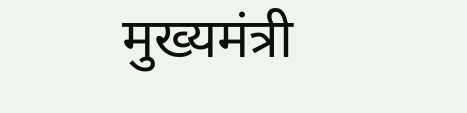मुख्यमंत्री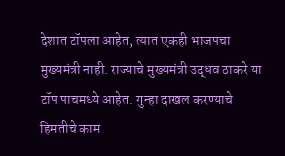देशात टॉपला आहेत, त्यात एकही भाजपचा मुख्यमंत्री नाही. राज्याचे मुख्यमंत्री उद्धव ठाकरे या टॉप पाचमध्ये आहेत. गुन्हा दाखल करण्याचे हिमतीचे काम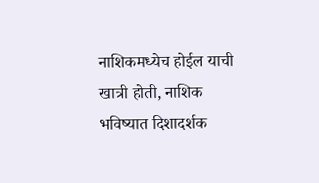नाशिकमध्येच होईल याची खात्री होती, नाशिक भविष्यात दिशादर्शक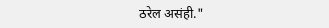ठरेल असंही."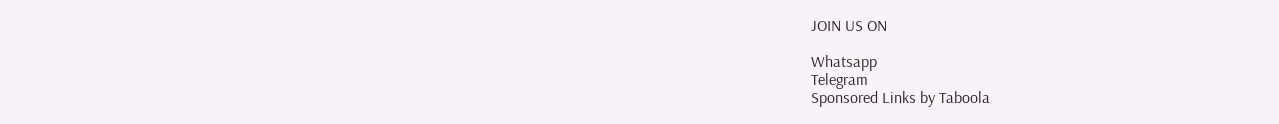JOIN US ON

Whatsapp
Telegram
Sponsored Links by Taboola